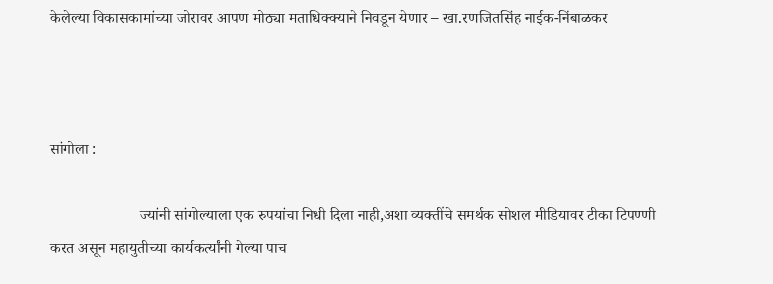केलेल्या विकासकामांच्या जोरावर आपण मोठ्या मताधिक्क्याने निवडून येणार – खा.रणजितसिंह नाईक-निंबाळकर



सांगोला :

                       ज्यांनी सांगोल्याला एक रुपयांचा निधी दिला नाही,अशा व्यक्तींचे समर्थक सोशल मीडियावर टीका टिपण्णी करत असून महायुतीच्या कार्यकर्त्यांनी गेल्या पाच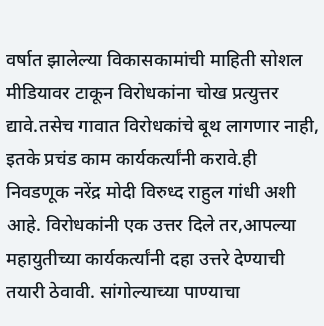वर्षात झालेल्या विकासकामांची माहिती सोशल मीडियावर टाकून विरोधकांना चोख प्रत्युत्तर द्यावे.तसेच गावात विरोधकांचे बूथ लागणार नाही, इतके प्रचंड काम कार्यकर्त्यांनी करावे.ही निवडणूक नरेंद्र मोदी विरुध्द राहुल गांधी अशी आहे. विरोधकांनी एक उत्तर दिले तर,आपल्या महायुतीच्या कार्यकर्त्यांनी दहा उत्तरे देण्याची तयारी ठेवावी. सांगोल्याच्या पाण्याचा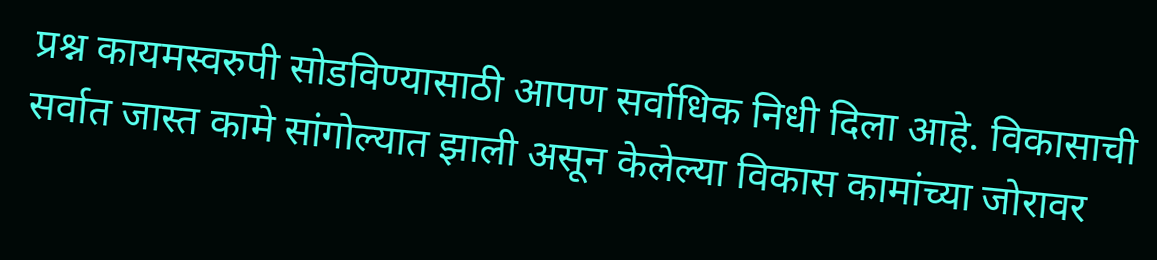प्रश्न कायमस्वरुपी सोडविण्यासाठी आपण सर्वाधिक निधी दिला आहे. विकासाची सर्वात जास्त कामे सांगोल्यात झाली असून केलेल्या विकास कामांच्या जोरावर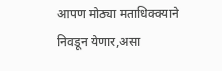आपण मोठ्या मताधिक्क्याने निवडून येणार,असा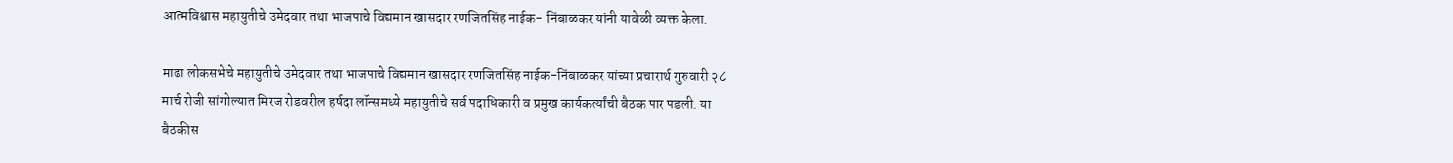आत्मविश्वास महायुतीचे उमेदवार तथा भाजपाचे विद्यमान खासदार रणजितसिंह नाईक- निंबाळकर यांनी यावेळी व्यक्त केला.

माढा लोकसभेचे महायुतीचे उमेदवार तथा भाजपाचे विद्यमान खासदार रणजितसिंह नाईक-निंबाळकर यांच्या प्रचारार्थ गुरुवारी २८ मार्च रोजी सांगोल्यात मिरज रोडवरील हर्षदा लॉन्समध्ये महायुतीचे सर्व पदाधिकारी व प्रमुख कार्यकर्त्यांची बैठक पार पडली. या बैठकीस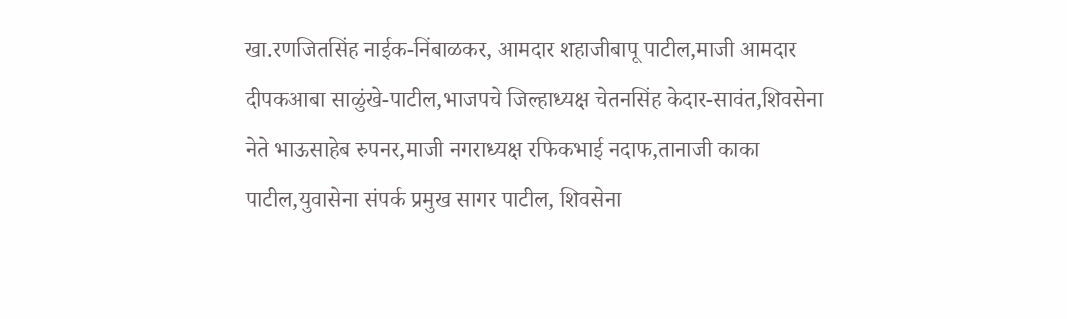खा.रणजितसिंह नाईक-निंबाळकर, आमदार शहाजीबापू पाटील,माजी आमदार दीपकआबा साळुंखे-पाटील,भाजपचे जिल्हाध्यक्ष चेतनसिंह केदार-सावंत,शिवसेना नेते भाऊसाहेब रुपनर,माजी नगराध्यक्ष रफिकभाई नदाफ,तानाजी काका पाटील,युवासेना संपर्क प्रमुख सागर पाटील, शिवसेना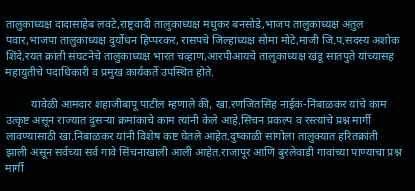तालुकाध्यक्ष दादासाहेब लवटे,राष्ट्रवादी तालुकाध्यक्ष मधुकर बनसोडे,भाजप तालुकाध्यक्ष अतुल पवार,भाजपा तालुकाध्यक्ष दुर्योधन हिप्परकर, रासपचे जिल्हाध्यक्ष सोमा मोटे,माजी जि.प.सदस्य अशोक शिंदे,रयत क्रांती संघटनेचे तालुकाध्यक्ष भारत चव्हाण,आरपीआयचे तालुकाध्यक्ष खंडू सातपुते यांच्यासह महायुतीचे पदाधिकारी व प्रमुख कार्यकर्ते उपस्थित होते.

         यावेळी आमदार शहाजीबापू पाटील म्हणाले की, खा.रणजितसिंह नाईक-निंबाळकर यांचे काम उत्कृष्ट असून राज्यात दुसऱ्या क्रमांकाचे काम त्यांनी केले आहे.सिंचन प्रकल्प व रस्त्यांचे प्रश्न मार्गी लावण्यासाठी खा.निंबाळकर यांनी विशेष कष्ट घेतले आहेत.दुष्काळी सांगोला तालुक्यात हरितक्रांती झाली असून सर्वच्या सर्व गावे सिंचनाखाली आली आहेत.राजापूर आणि बुरलेवाडी गावांच्या पाण्याचा प्रश्न मार्गी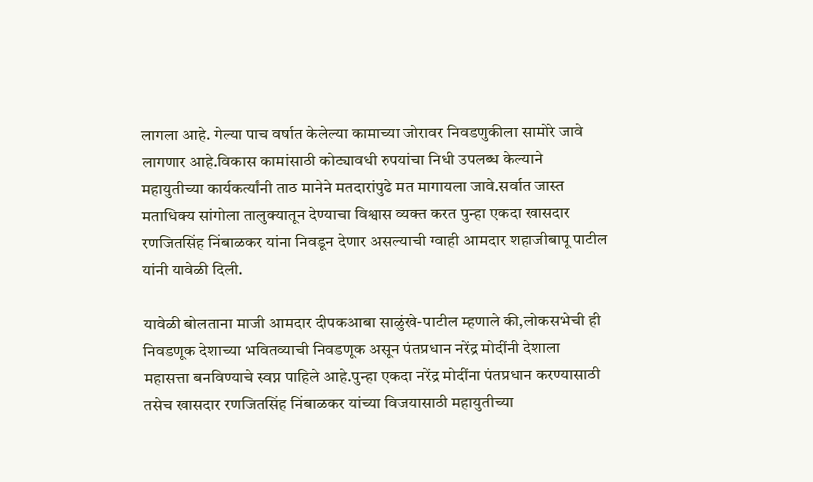लागला आहे. गेल्या पाच वर्षात केलेल्या कामाच्या जोरावर निवडणुकीला सामोरे जावे लागणार आहे.विकास कामांसाठी कोट्यावधी रुपयांचा निधी उपलब्ध केल्याने महायुतीच्या कार्यकर्त्यांनी ताठ मानेने मतदारांपुढे मत मागायला जावे.सर्वात जास्त मताधिक्य सांगोला तालुक्यातून देण्याचा विश्वास व्यक्त करत पुन्हा एकदा खासदार रणजितसिंह निंबाळकर यांना निवडून देणार असल्याची ग्वाही आमदार शहाजीबापू पाटील यांनी यावेळी दिली.

यावेळी बोलताना माजी आमदार दीपकआबा साळुंखे-पाटील म्हणाले की,लोकसभेची ही निवडणूक देशाच्या भवितव्याची निवडणूक असून पंतप्रधान नरेंद्र मोदींनी देशाला महासत्ता बनविण्याचे स्वप्न पाहिले आहे.पुन्हा एकदा नरेंद्र मोदींना पंतप्रधान करण्यासाठी तसेच खासदार रणजितसिंह निंबाळकर यांच्या विजयासाठी महायुतीच्या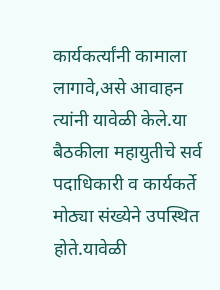कार्यकर्त्यांनी कामाला लागावे,असे आवाहन त्यांनी यावेळी केले.या बैठकीला महायुतीचे सर्व पदाधिकारी व कार्यकर्ते मोठ्या संख्येने उपस्थित होते.यावेळी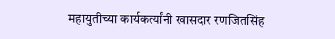महायुतीच्या कार्यकर्त्यांनी खासदार रणजितसिंह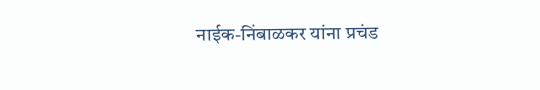नाईक-निंबाळकर यांना प्रचंड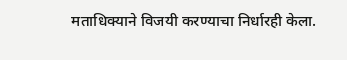मताधिक्याने विजयी करण्याचा निर्धारही केला.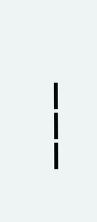———